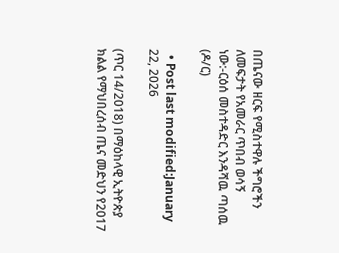በጤናው ዘርፍ የሚስተዋሉ ችግሮችን ለመፍታት የአመራር ጥበብ ወሳኝ ነው:-ርዕሰ መስተዳድር እንዳሻዉ ጣሰዉ (ዶ/ር)

  • Post last modified:January 22, 2026

(ጥር 14/2018) በማዕከላዊ ኢትዮጵያ ክልል የማህበረሰብ ጤና መድህን የ2017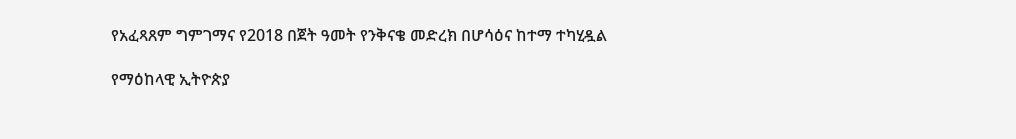የአፈጻጸም ግምገማና የ2018 በጀት ዓመት የንቅናቄ መድረክ በሆሳዕና ከተማ ተካሂዷል

የማዕከላዊ ኢትዮጵያ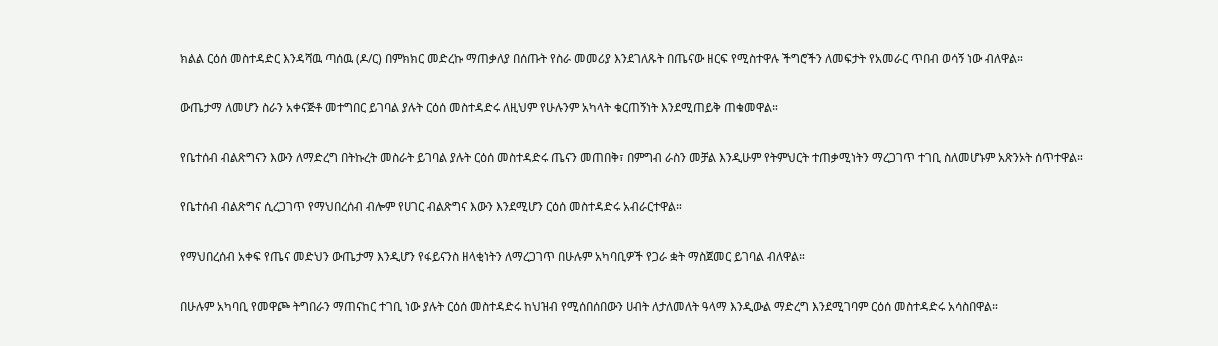ክልል ርዕሰ መስተዳድር እንዳሻዉ ጣሰዉ (ዶ/ር) በምክክር መድረኩ ማጠቃለያ በሰጡት የስራ መመሪያ እንደገለጹት በጤናው ዘርፍ የሚስተዋሉ ችግሮችን ለመፍታት የአመራር ጥበብ ወሳኝ ነው ብለዋል።

ውጤታማ ለመሆን ስራን አቀናጅቶ መተግበር ይገባል ያሉት ርዕሰ መስተዳድሩ ለዚህም የሁሉንም አካላት ቁርጠኝነት እንደሚጠይቅ ጠቁመዋል።

የቤተሰብ ብልጽግናን እውን ለማድረግ በትኩረት መስራት ይገባል ያሉት ርዕሰ መስተዳድሩ ጤናን መጠበቅ፣ በምግብ ራስን መቻል እንዲሁም የትምህርት ተጠቃሚነትን ማረጋገጥ ተገቢ ስለመሆኑም አጽንኦት ሰጥተዋል።

የቤተሰብ ብልጽግና ሲረጋገጥ የማህበረሰብ ብሎም የሀገር ብልጽግና እውን እንደሚሆን ርዕሰ መስተዳድሩ አብራርተዋል።

የማህበረሰብ አቀፍ የጤና መድህን ውጤታማ እንዲሆን የፋይናንስ ዘላቂነትን ለማረጋገጥ በሁሉም አካባቢዎች የጋራ ቋት ማስጀመር ይገባል ብለዋል።

በሁሉም አካባቢ የመዋጮ ትግበራን ማጠናከር ተገቢ ነው ያሉት ርዕሰ መስተዳድሩ ከህዝብ የሚሰበሰበውን ሀብት ለታለመለት ዓላማ እንዲውል ማድረግ እንደሚገባም ርዕሰ መስተዳድሩ አሳስበዋል።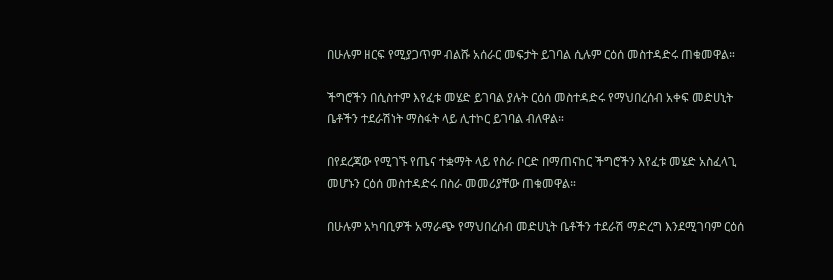በሁሉም ዘርፍ የሚያጋጥም ብልሹ አሰራር መፍታት ይገባል ሲሉም ርዕሰ መስተዳድሩ ጠቁመዋል።

ችግሮችን በሲስተም እየፈቱ መሄድ ይገባል ያሉት ርዕሰ መስተዳድሩ የማህበረሰብ አቀፍ መድሀኒት ቤቶችን ተደራሽነት ማስፋት ላይ ሊተኮር ይገባል ብለዋል።

በየደረጃው የሚገኙ የጤና ተቋማት ላይ የስራ ቦርድ በማጠናከር ችግሮችን እየፈቱ መሄድ አስፈላጊ መሆኑን ርዕሰ መስተዳድሩ በስራ መመሪያቸው ጠቁመዋል።

በሁሉም አካባቢዎች አማራጭ የማህበረሰብ መድሀኒት ቤቶችን ተደራሽ ማድረግ እንደሚገባም ርዕሰ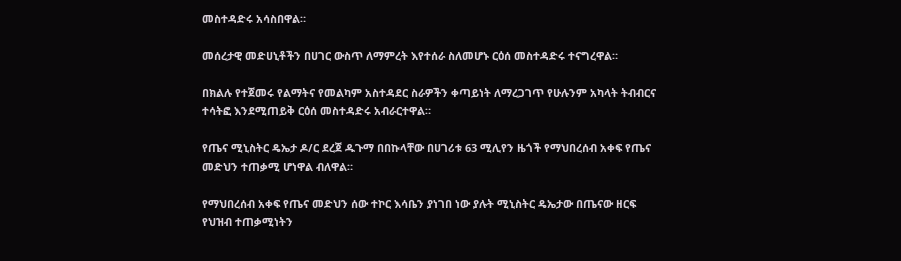መስተዳድሩ አሳስበዋል።

መሰረታዊ መድሀኒቶችን በሀገር ውስጥ ለማምረት እየተሰራ ስለመሆኑ ርዕሰ መስተዳድሩ ተናግረዋል።

በክልሉ የተጀመሩ የልማትና የመልካም አስተዳደር ስራዎችን ቀጣይነት ለማረጋገጥ የሁሉንም አካላት ትብብርና ተሳትፎ እንደሚጠይቅ ርዕሰ መስተዳድሩ አብራርተዋል።

የጤና ሚኒስትር ዴኤታ ዶ/ር ደረጀ ዱጉማ በበኩላቸው በሀገሪቱ 63 ሚሊየን ዜጎች የማህበረሰብ አቀፍ የጤና መድህን ተጠቃሚ ሆነዋል ብለዋል።

የማህበረሰብ አቀፍ የጤና መድህን ሰው ተኮር እሳቤን ያነገበ ነው ያሉት ሚኒስትር ዴኤታው በጤናው ዘርፍ የህዝብ ተጠቃሚነትን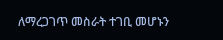ለማረጋገጥ መስራት ተገቢ መሆኑን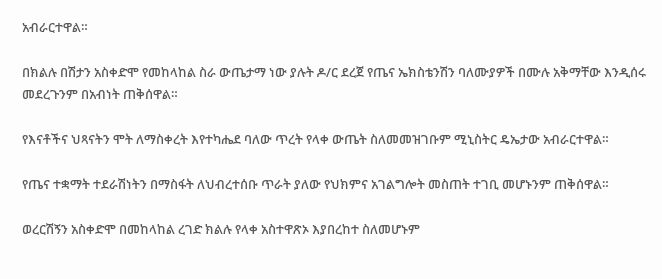አብራርተዋል።

በክልሉ በሽታን አስቀድሞ የመከላከል ስራ ውጤታማ ነው ያሉት ዶ/ር ደረጀ የጤና ኤክስቴንሽን ባለሙያዎች በሙሉ አቅማቸው እንዲሰሩ መደረጉንም በአብነት ጠቅሰዋል።

የእናቶችና ህጻናትን ሞት ለማስቀረት እየተካሔደ ባለው ጥረት የላቀ ውጤት ስለመመዝገቡም ሚኒስትር ዴኤታው አብራርተዋል።

የጤና ተቋማት ተደራሽነትን በማስፋት ለህብረተሰቡ ጥራት ያለው የህክምና አገልግሎት መስጠት ተገቢ መሆኑንም ጠቅሰዋል።

ወረርሽኝን አስቀድሞ በመከላከል ረገድ ክልሉ የላቀ አስተዋጽኦ እያበረከተ ስለመሆኑም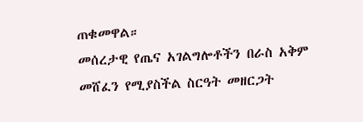ጠቁመዋል።
መሰረታዊ የጤና አገልግሎቶችን በራስ አቅም መሸፈን የሚያስችል ስርዓት መዘርጋት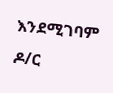እንደሚገባም ዶ/ር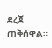ደረጀ ጠቅሰዋል።